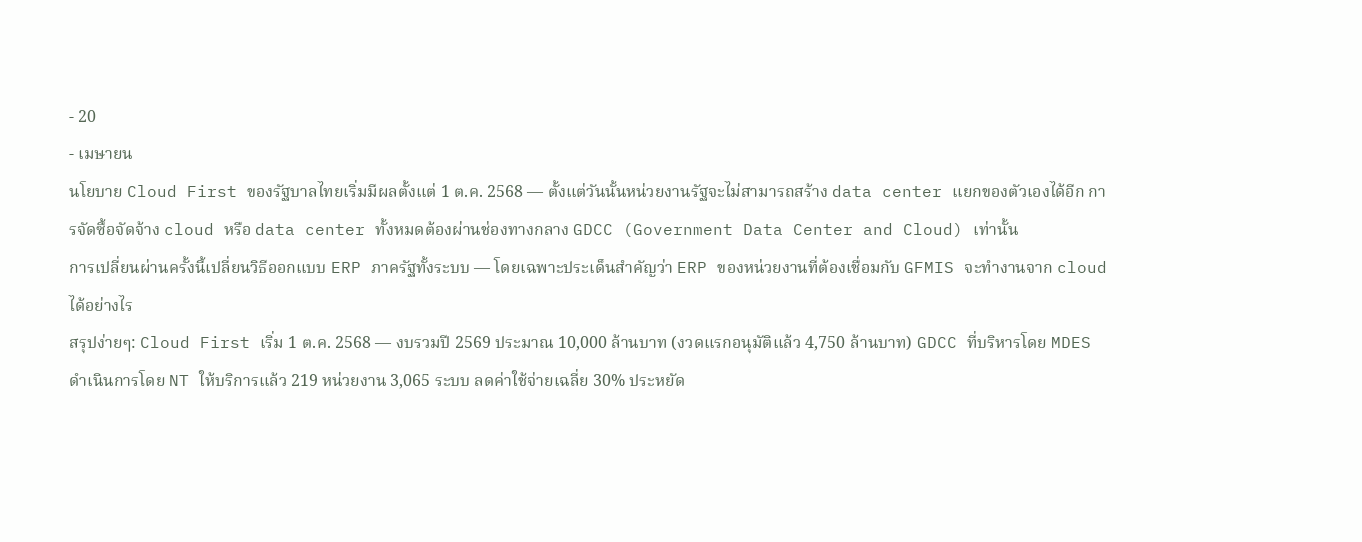- 20
- เมษายน
นโยบาย Cloud First ของรัฐบาลไทยเริ่มมีผลตั้งแต่ 1 ต.ค. 2568 — ตั้งแต่วันนั้นหน่วยงานรัฐจะไม่สามารถสร้าง data center แยกของตัวเองได้อีก การจัดซื้อจัดจ้าง cloud หรือ data center ทั้งหมดต้องผ่านช่องทางกลาง GDCC (Government Data Center and Cloud) เท่านั้น
การเปลี่ยนผ่านครั้งนี้เปลี่ยนวิธีออกแบบ ERP ภาครัฐทั้งระบบ — โดยเฉพาะประเด็นสำคัญว่า ERP ของหน่วยงานที่ต้องเชื่อมกับ GFMIS จะทำงานจาก cloud ได้อย่างไร
สรุปง่ายๆ: Cloud First เริ่ม 1 ต.ค. 2568 — งบรวมปี 2569 ประมาณ 10,000 ล้านบาท (งวดแรกอนุมัติแล้ว 4,750 ล้านบาท) GDCC ที่บริหารโดย MDES ดำเนินการโดย NT ให้บริการแล้ว 219 หน่วยงาน 3,065 ระบบ ลดค่าใช้จ่ายเฉลี่ย 30% ประหยัด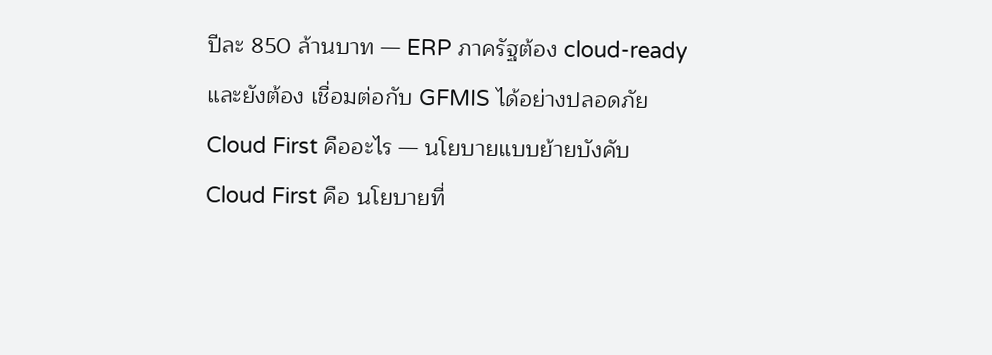ปีละ 850 ล้านบาท — ERP ภาครัฐต้อง cloud-ready และยังต้อง เชื่อมต่อกับ GFMIS ได้อย่างปลอดภัย
Cloud First คืออะไร — นโยบายแบบย้ายบังคับ
Cloud First คือ นโยบายที่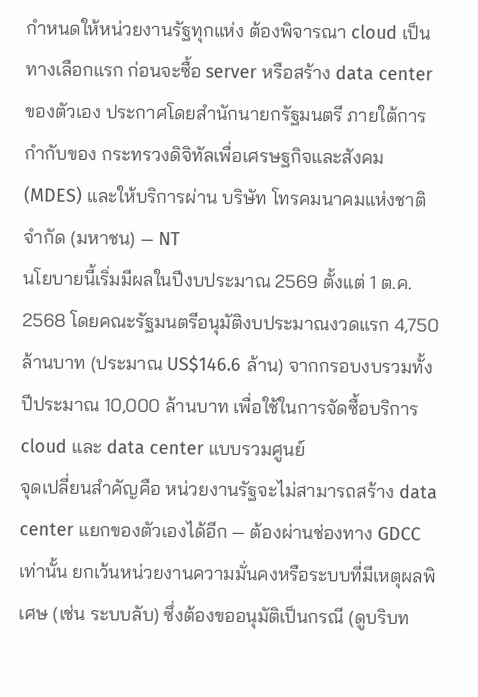กำหนดให้หน่วยงานรัฐทุกแห่ง ต้องพิจารณา cloud เป็นทางเลือกแรก ก่อนจะซื้อ server หรือสร้าง data center ของตัวเอง ประกาศโดยสำนักนายกรัฐมนตรี ภายใต้การกำกับของ กระทรวงดิจิทัลเพื่อเศรษฐกิจและสังคม (MDES) และให้บริการผ่าน บริษัท โทรคมนาคมแห่งชาติ จำกัด (มหาชน) — NT
นโยบายนี้เริ่มมีผลในปีงบประมาณ 2569 ตั้งแต่ 1 ต.ค. 2568 โดยคณะรัฐมนตรีอนุมัติงบประมาณงวดแรก 4,750 ล้านบาท (ประมาณ US$146.6 ล้าน) จากกรอบงบรวมทั้งปีประมาณ 10,000 ล้านบาท เพื่อใช้ในการจัดซื้อบริการ cloud และ data center แบบรวมศูนย์
จุดเปลี่ยนสำคัญคือ หน่วยงานรัฐจะไม่สามารถสร้าง data center แยกของตัวเองได้อีก — ต้องผ่านช่องทาง GDCC เท่านั้น ยกเว้นหน่วยงานความมั่นคงหรือระบบที่มีเหตุผลพิเศษ (เช่น ระบบลับ) ซึ่งต้องขออนุมัติเป็นกรณี (ดูบริบท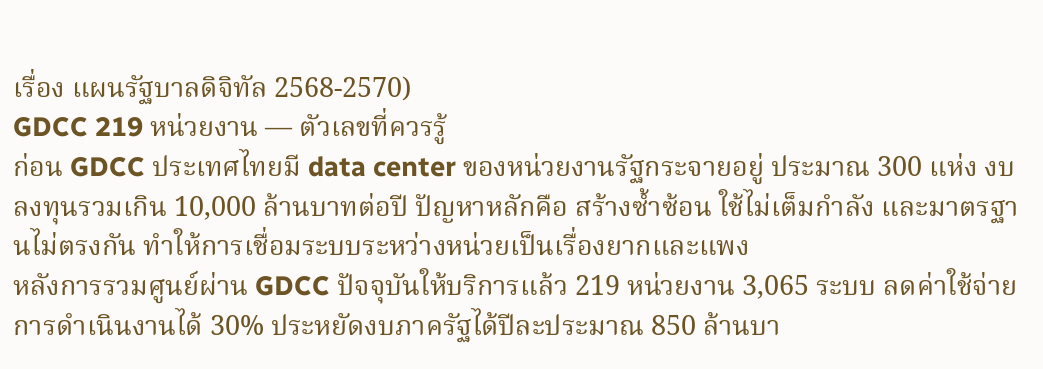เรื่อง แผนรัฐบาลดิจิทัล 2568-2570)
GDCC 219 หน่วยงาน — ตัวเลขที่ควรรู้
ก่อน GDCC ประเทศไทยมี data center ของหน่วยงานรัฐกระจายอยู่ ประมาณ 300 แห่ง งบลงทุนรวมเกิน 10,000 ล้านบาทต่อปี ปัญหาหลักคือ สร้างซ้ำซ้อน ใช้ไม่เต็มกำลัง และมาตรฐานไม่ตรงกัน ทำให้การเชื่อมระบบระหว่างหน่วยเป็นเรื่องยากและแพง
หลังการรวมศูนย์ผ่าน GDCC ปัจจุบันให้บริการแล้ว 219 หน่วยงาน 3,065 ระบบ ลดค่าใช้จ่ายการดำเนินงานได้ 30% ประหยัดงบภาครัฐได้ปีละประมาณ 850 ล้านบา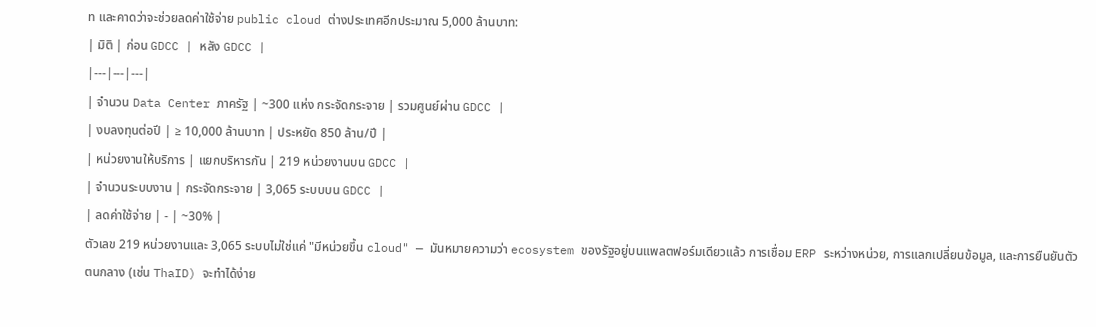ท และคาดว่าจะช่วยลดค่าใช้จ่าย public cloud ต่างประเทศอีกประมาณ 5,000 ล้านบาท:
| มิติ | ก่อน GDCC | หลัง GDCC |
|---|---|---|
| จำนวน Data Center ภาครัฐ | ~300 แห่ง กระจัดกระจาย | รวมศูนย์ผ่าน GDCC |
| งบลงทุนต่อปี | ≥ 10,000 ล้านบาท | ประหยัด 850 ล้าน/ปี |
| หน่วยงานให้บริการ | แยกบริหารกัน | 219 หน่วยงานบน GDCC |
| จำนวนระบบงาน | กระจัดกระจาย | 3,065 ระบบบน GDCC |
| ลดค่าใช้จ่าย | - | ~30% |
ตัวเลข 219 หน่วยงานและ 3,065 ระบบไม่ใช่แค่ "มีหน่วยขึ้น cloud" — มันหมายความว่า ecosystem ของรัฐอยู่บนแพลตฟอร์มเดียวแล้ว การเชื่อม ERP ระหว่างหน่วย, การแลกเปลี่ยนข้อมูล, และการยืนยันตัวตนกลาง (เช่น ThaID) จะทำได้ง่าย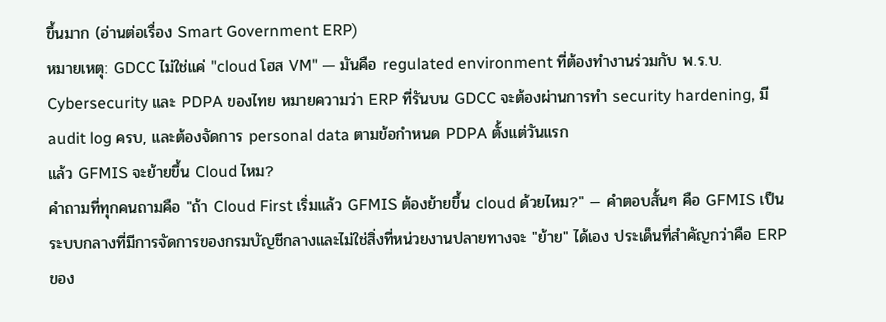ขึ้นมาก (อ่านต่อเรื่อง Smart Government ERP)
หมายเหตุ: GDCC ไม่ใช่แค่ "cloud โฮส VM" — มันคือ regulated environment ที่ต้องทำงานร่วมกับ พ.ร.บ. Cybersecurity และ PDPA ของไทย หมายความว่า ERP ที่รันบน GDCC จะต้องผ่านการทำ security hardening, มี audit log ครบ, และต้องจัดการ personal data ตามข้อกำหนด PDPA ตั้งแต่วันแรก
แล้ว GFMIS จะย้ายขึ้น Cloud ไหม?
คำถามที่ทุกคนถามคือ "ถ้า Cloud First เริ่มแล้ว GFMIS ต้องย้ายขึ้น cloud ด้วยไหม?" — คำตอบสั้นๆ คือ GFMIS เป็นระบบกลางที่มีการจัดการของกรมบัญชีกลางและไม่ใช่สิ่งที่หน่วยงานปลายทางจะ "ย้าย" ได้เอง ประเด็นที่สำคัญกว่าคือ ERP ของ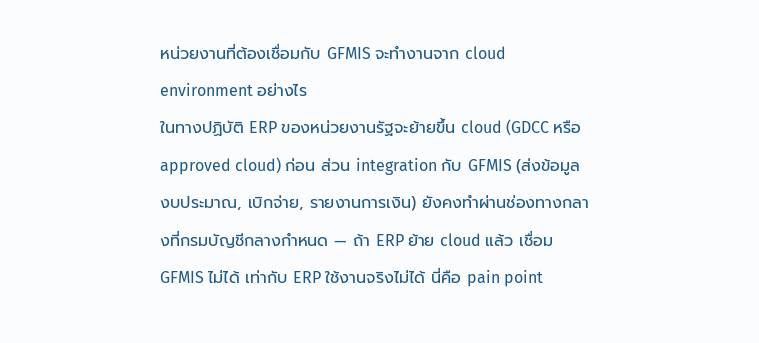หน่วยงานที่ต้องเชื่อมกับ GFMIS จะทำงานจาก cloud environment อย่างไร
ในทางปฏิบัติ ERP ของหน่วยงานรัฐจะย้ายขึ้น cloud (GDCC หรือ approved cloud) ก่อน ส่วน integration กับ GFMIS (ส่งข้อมูลงบประมาณ, เบิกจ่าย, รายงานการเงิน) ยังคงทำผ่านช่องทางกลางที่กรมบัญชีกลางกำหนด — ถ้า ERP ย้าย cloud แล้ว เชื่อม GFMIS ไม่ได้ เท่ากับ ERP ใช้งานจริงไม่ได้ นี่คือ pain point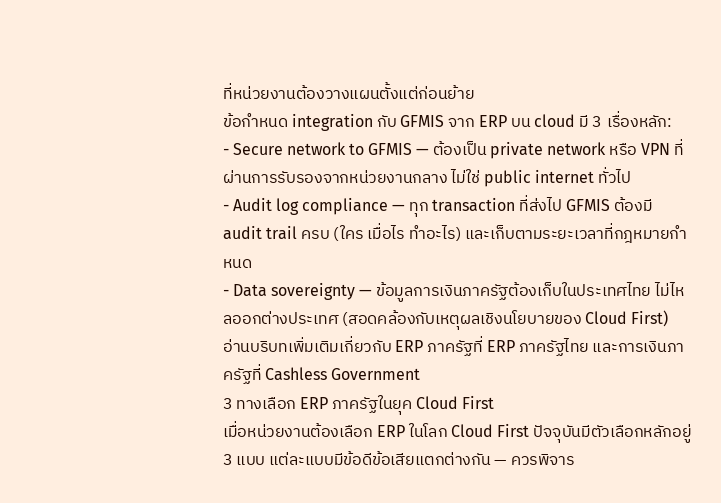ที่หน่วยงานต้องวางแผนตั้งแต่ก่อนย้าย
ข้อกำหนด integration กับ GFMIS จาก ERP บน cloud มี 3 เรื่องหลัก:
- Secure network to GFMIS — ต้องเป็น private network หรือ VPN ที่ผ่านการรับรองจากหน่วยงานกลาง ไม่ใช่ public internet ทั่วไป
- Audit log compliance — ทุก transaction ที่ส่งไป GFMIS ต้องมี audit trail ครบ (ใคร เมื่อไร ทำอะไร) และเก็บตามระยะเวลาที่กฎหมายกำหนด
- Data sovereignty — ข้อมูลการเงินภาครัฐต้องเก็บในประเทศไทย ไม่ไหลออกต่างประเทศ (สอดคล้องกับเหตุผลเชิงนโยบายของ Cloud First)
อ่านบริบทเพิ่มเติมเกี่ยวกับ ERP ภาครัฐที่ ERP ภาครัฐไทย และการเงินภาครัฐที่ Cashless Government
3 ทางเลือก ERP ภาครัฐในยุค Cloud First
เมื่อหน่วยงานต้องเลือก ERP ในโลก Cloud First ปัจจุบันมีตัวเลือกหลักอยู่ 3 แบบ แต่ละแบบมีข้อดีข้อเสียแตกต่างกัน — ควรพิจาร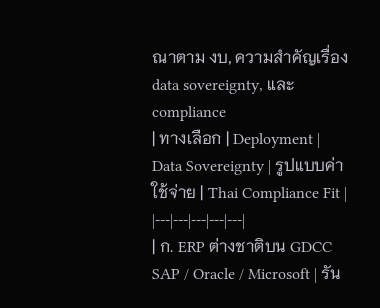ณาตาม งบ, ความสำคัญเรื่อง data sovereignty, และ compliance
| ทางเลือก | Deployment | Data Sovereignty | รูปแบบค่าใช้จ่าย | Thai Compliance Fit |
|---|---|---|---|---|
| ก. ERP ต่างชาติบน GDCC SAP / Oracle / Microsoft | รัน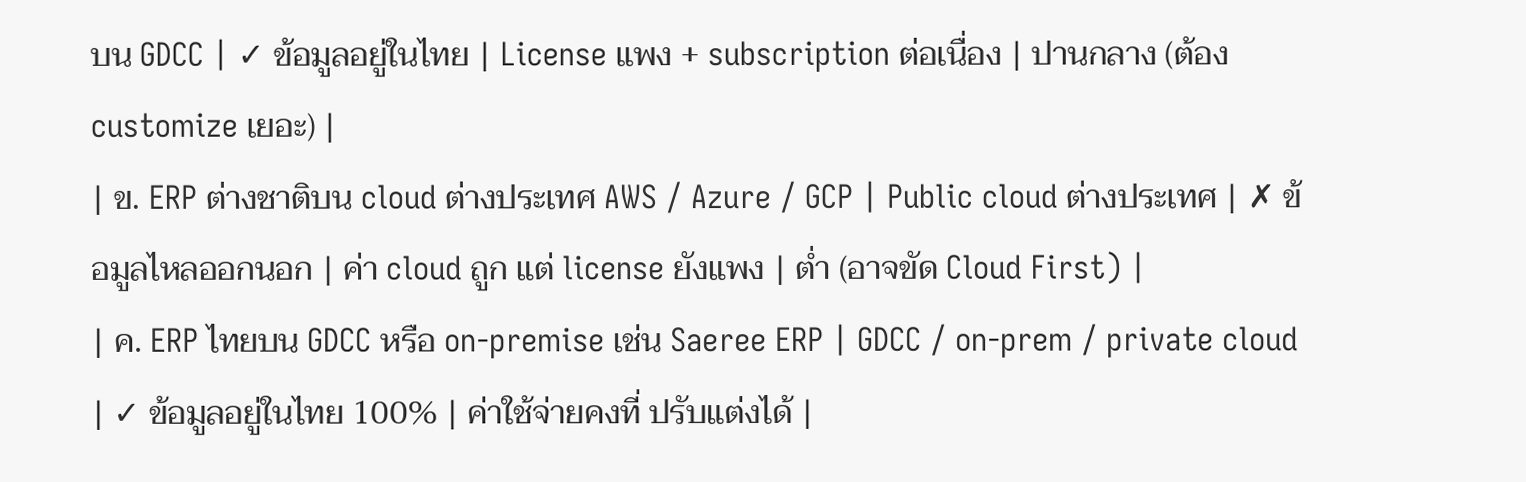บน GDCC | ✓ ข้อมูลอยู่ในไทย | License แพง + subscription ต่อเนื่อง | ปานกลาง (ต้อง customize เยอะ) |
| ข. ERP ต่างชาติบน cloud ต่างประเทศ AWS / Azure / GCP | Public cloud ต่างประเทศ | ✗ ข้อมูลไหลออกนอก | ค่า cloud ถูก แต่ license ยังแพง | ต่ำ (อาจขัด Cloud First) |
| ค. ERP ไทยบน GDCC หรือ on-premise เช่น Saeree ERP | GDCC / on-prem / private cloud | ✓ ข้อมูลอยู่ในไทย 100% | ค่าใช้จ่ายคงที่ ปรับแต่งได้ |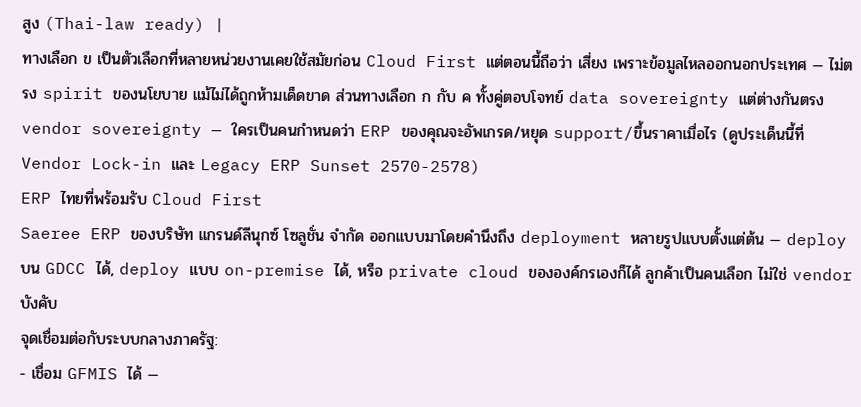สูง (Thai-law ready) |
ทางเลือก ข เป็นตัวเลือกที่หลายหน่วยงานเคยใช้สมัยก่อน Cloud First แต่ตอนนี้ถือว่า เสี่ยง เพราะข้อมูลไหลออกนอกประเทศ — ไม่ตรง spirit ของนโยบาย แม้ไม่ได้ถูกห้ามเด็ดขาด ส่วนทางเลือก ก กับ ค ทั้งคู่ตอบโจทย์ data sovereignty แต่ต่างกันตรง vendor sovereignty — ใครเป็นคนกำหนดว่า ERP ของคุณจะอัพเกรด/หยุด support/ขึ้นราคาเมื่อไร (ดูประเด็นนี้ที่ Vendor Lock-in และ Legacy ERP Sunset 2570-2578)
ERP ไทยที่พร้อมรับ Cloud First
Saeree ERP ของบริษัท แกรนด์ลีนุกซ์ โซลูชั่น จำกัด ออกแบบมาโดยคำนึงถึง deployment หลายรูปแบบตั้งแต่ต้น — deploy บน GDCC ได้, deploy แบบ on-premise ได้, หรือ private cloud ขององค์กรเองก็ได้ ลูกค้าเป็นคนเลือก ไม่ใช่ vendor บังคับ
จุดเชื่อมต่อกับระบบกลางภาครัฐ:
- เชื่อม GFMIS ได้ —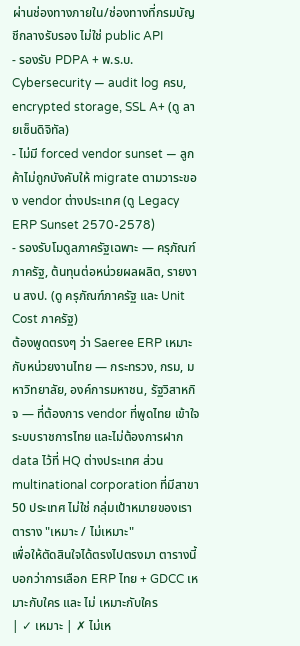ผ่านช่องทางภายใน/ช่องทางที่กรมบัญชีกลางรับรอง ไม่ใช่ public API
- รองรับ PDPA + พ.ร.บ. Cybersecurity — audit log ครบ, encrypted storage, SSL A+ (ดู ลายเซ็นดิจิทัล)
- ไม่มี forced vendor sunset — ลูกค้าไม่ถูกบังคับให้ migrate ตามวาระของ vendor ต่างประเทศ (ดู Legacy ERP Sunset 2570-2578)
- รองรับโมดูลภาครัฐเฉพาะ — ครุภัณฑ์ภาครัฐ, ต้นทุนต่อหน่วยผลผลิต, รายงาน สงป. (ดู ครุภัณฑ์ภาครัฐ และ Unit Cost ภาครัฐ)
ต้องพูดตรงๆ ว่า Saeree ERP เหมาะกับหน่วยงานไทย — กระทรวง, กรม, มหาวิทยาลัย, องค์การมหาชน, รัฐวิสาหกิจ — ที่ต้องการ vendor ที่พูดไทย เข้าใจระบบราชการไทย และไม่ต้องการฝาก data ไว้ที่ HQ ต่างประเทศ ส่วน multinational corporation ที่มีสาขา 50 ประเทศ ไม่ใช่ กลุ่มเป้าหมายของเรา
ตาราง "เหมาะ / ไม่เหมาะ"
เพื่อให้ตัดสินใจได้ตรงไปตรงมา ตารางนี้บอกว่าการเลือก ERP ไทย + GDCC เหมาะกับใคร และ ไม่ เหมาะกับใคร
| ✓ เหมาะ | ✗ ไม่เห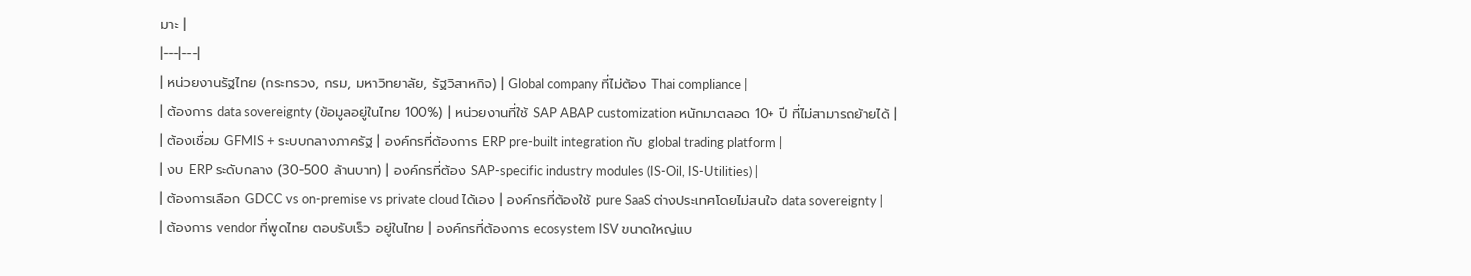มาะ |
|---|---|
| หน่วยงานรัฐไทย (กระทรวง, กรม, มหาวิทยาลัย, รัฐวิสาหกิจ) | Global company ที่ไม่ต้อง Thai compliance |
| ต้องการ data sovereignty (ข้อมูลอยู่ในไทย 100%) | หน่วยงานที่ใช้ SAP ABAP customization หนักมาตลอด 10+ ปี ที่ไม่สามารถย้ายได้ |
| ต้องเชื่อม GFMIS + ระบบกลางภาครัฐ | องค์กรที่ต้องการ ERP pre-built integration กับ global trading platform |
| งบ ERP ระดับกลาง (30-500 ล้านบาท) | องค์กรที่ต้อง SAP-specific industry modules (IS-Oil, IS-Utilities) |
| ต้องการเลือก GDCC vs on-premise vs private cloud ได้เอง | องค์กรที่ต้องใช้ pure SaaS ต่างประเทศโดยไม่สนใจ data sovereignty |
| ต้องการ vendor ที่พูดไทย ตอบรับเร็ว อยู่ในไทย | องค์กรที่ต้องการ ecosystem ISV ขนาดใหญ่แบ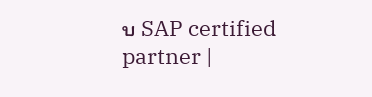บ SAP certified partner |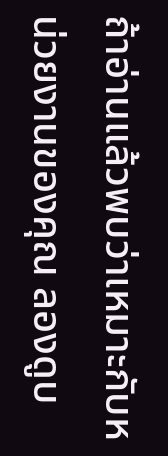ถ้าอ่านแล้วพบว่าเหมาะกับหน่วยงานของคุณ ลองดูบ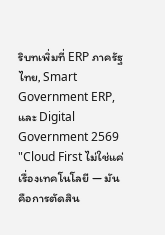ริบทเพิ่มที่ ERP ภาครัฐไทย, Smart Government ERP, และ Digital Government 2569
"Cloud First ไม่ใช่แค่เรื่องเทคโนโลยี — มันคือการตัดสิน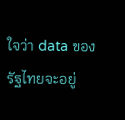ใจว่า data ของรัฐไทยจะอยู่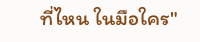ที่ไหน ในมือใคร"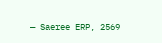— Saeree ERP, 2569